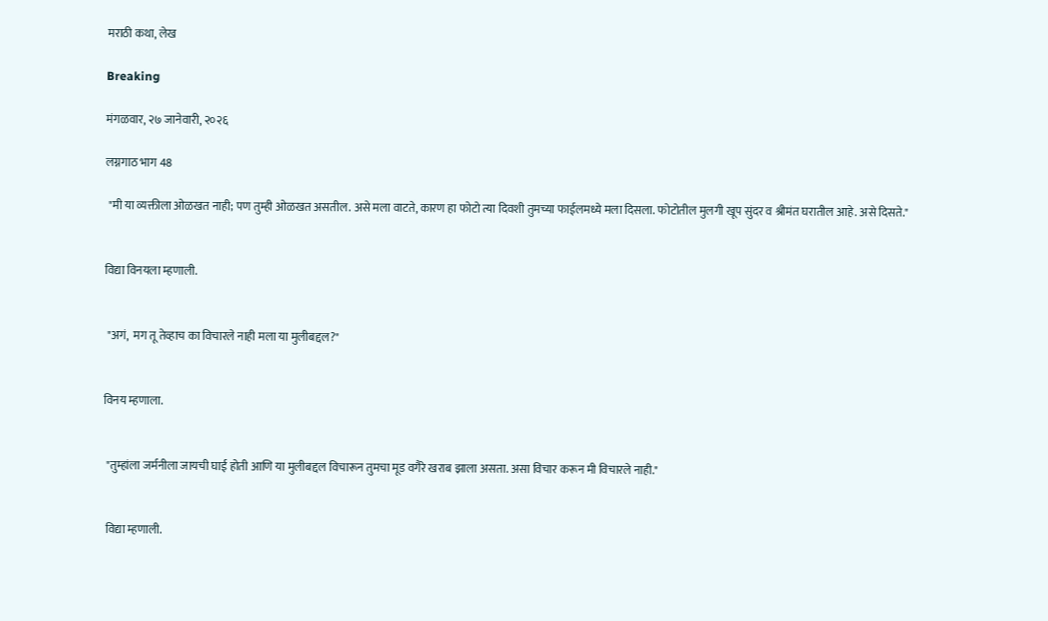मराठी कथा, लेख

Breaking

मंगळवार, २७ जानेवारी, २०२६

लग्नगाठ भाग 48

 "मी या व्यक्तीला ओळखत नाही; पण तुम्ही ओळखत असतील. असे मला वाटते, कारण हा फोटो त्या दिवशी तुमच्या फाईलमध्ये मला दिसला. फोटोतील मुलगी खूप सुंदर व श्रीमंत घरातील आहे. असे दिसते."


विद्या विनयला म्हणाली.


 "अगं,  मग तू तेव्हाच का विचारले नाही मला या मुलीबद्दल?"


विनय म्हणाला.


 "तुम्हांला जर्मनीला जायची घाई होती आणि या मुलीबद्दल विचारून तुमचा मूड वगैरे खराब झाला असता. असा विचार करून मी विचारले नाही."


 विद्या म्हणाली.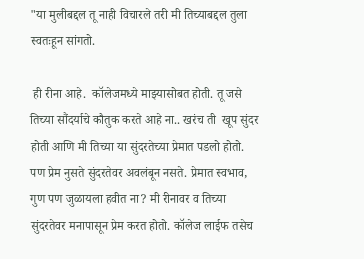"या मुलीबद्दल तू नाही विचारले तरी मी तिच्याबद्दल तुला स्वतःहून सांगतो.

 ही रीना आहे.  कॉलेजमध्ये माझ्यासोबत होती. तू जसे तिच्या सौंदर्याचे कौतुक करते आहे ना.. खरंच ती  खूप सुंदर होती आणि मी तिच्या या सुंदरतेच्या प्रेमात पडलो होतो.  पण प्रेम नुसते सुंदरतेवर अवलंबून नसते. प्रेमात स्वभाव, गुण पण जुळायला हवीत ना? मी रीनावर व तिच्या सुंदरतेवर मनापासून प्रेम करत होतो. कॉलेज लाईफ तसेच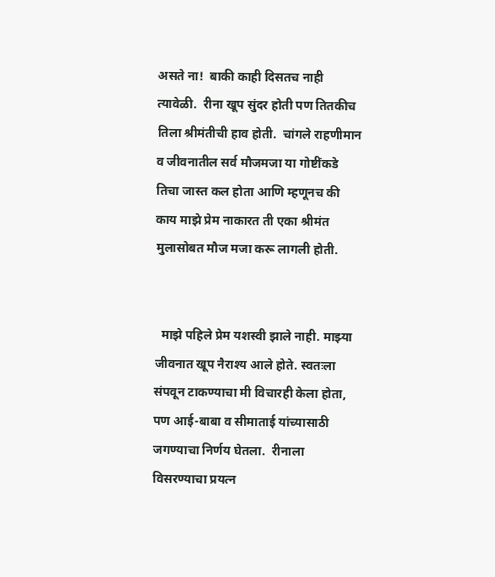असते ना!  बाकी काही दिसतच नाही त्यावेळी.  रीना खूप सुंदर होती पण तितकीच तिला श्रीमंतीची हाव होती.  चांगले राहणीमान व जीवनातील सर्व मौजमजा या गोष्टींकडे तिचा जास्त कल होता आणि म्हणूनच की काय माझे प्रेम नाकारत ती एका श्रीमंत मुलासोबत मौज मजा करू लागली होती.


  माझे पहिले प्रेम यशस्वी झाले नाही. माझ्या जीवनात खूप नैराश्य आले होते. स्वतःला संपवून टाकण्याचा मी विचारही केला होता, पण आई-बाबा व सीमाताई यांच्यासाठी जगण्याचा निर्णय घेतला.  रीनाला विसरण्याचा प्रयत्न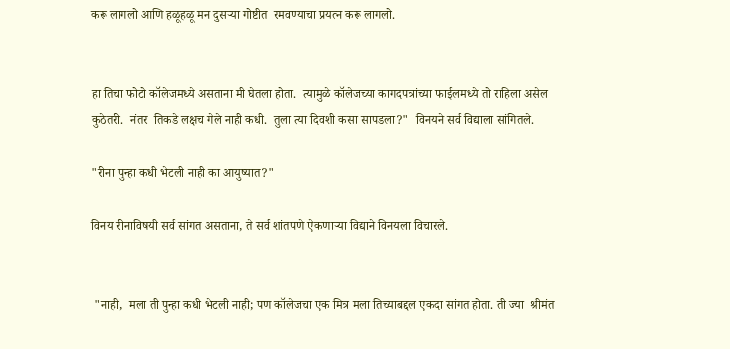करू लागलो आणि हळूहळू मन दुसऱ्या गोष्टीत  रमवण्याचा प्रयत्न करू लागलो.


हा तिचा फोटो कॉलेजमध्ये असताना मी घेतला होता.  त्यामुळे कॉलेजच्या कागदपत्रांच्या फाईलमध्ये तो राहिला असेल कुठेतरी.  नंतर  तिकडे लक्षच गेले नाही कधी.  तुला त्या दिवशी कसा सापडला?"  विनयने सर्व विद्याला सांगितले.

"रीना पुन्हा कधी भेटली नाही का आयुष्यात?"

विनय रीनाविषयी सर्व सांगत असताना, ते सर्व शांतपणे ऐकणाऱ्या विद्याने विनयला विचारले.


 "नाही,  मला ती पुन्हा कधी भेटली नाही; पण कॉलेजचा एक मित्र मला तिच्याबद्दल एकदा सांगत होता. ती ज्या  श्रीमंत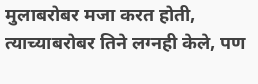मुलाबरोबर मजा करत होती, त्याच्याबरोबर तिने लग्नही केले, पण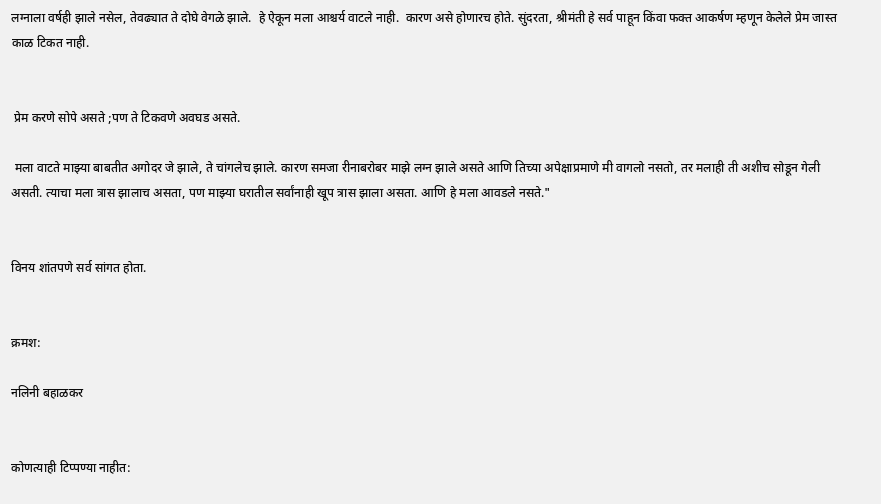लग्नाला वर्षही झाले नसेल, तेवढ्यात ते दोघे वेगळे झाले.  हे ऐकून मला आश्चर्य वाटले नाही.  कारण असे होणारच होते. सुंदरता, श्रीमंती हे सर्व पाहून किंवा फक्त आकर्षण म्हणून केलेले प्रेम जास्त काळ टिकत नाही.


 प्रेम करणे सोपे असते ;पण ते टिकवणे अवघड असते.

 मला वाटते माझ्या बाबतीत अगोदर जे झाले, ते चांगलेच झाले. कारण समजा रीनाबरोबर माझे लग्न झाले असते आणि तिच्या अपेक्षाप्रमाणे मी वागलो नसतो, तर मलाही ती अशीच सोडून गेली असती. त्याचा मला त्रास झालाच असता, पण माझ्या घरातील सर्वांनाही खूप त्रास झाला असता. आणि हे मला आवडले नसते."


विनय शांतपणे सर्व सांगत होता.


क्रमश:

नलिनी बहाळकर


कोणत्याही टिप्पण्‍या नाहीत: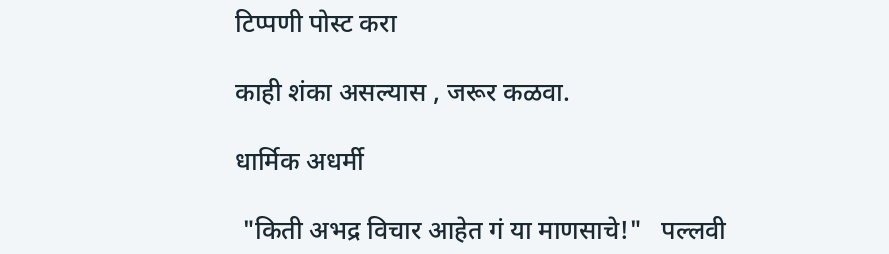टिप्पणी पोस्ट करा

काही शंका असल्यास , जरूर कळवा.

धार्मिक अधर्मी

 "किती अभद्र विचार आहेत गं या माणसाचे!"   पल्लवी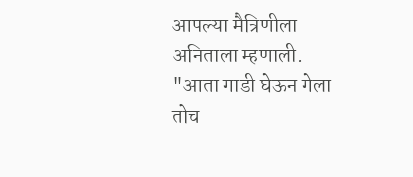आपल्या मैत्रिणीला अनिताला म्हणाली.   "आता गाडी घेऊन गेला तोच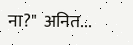ना?"  अनित...